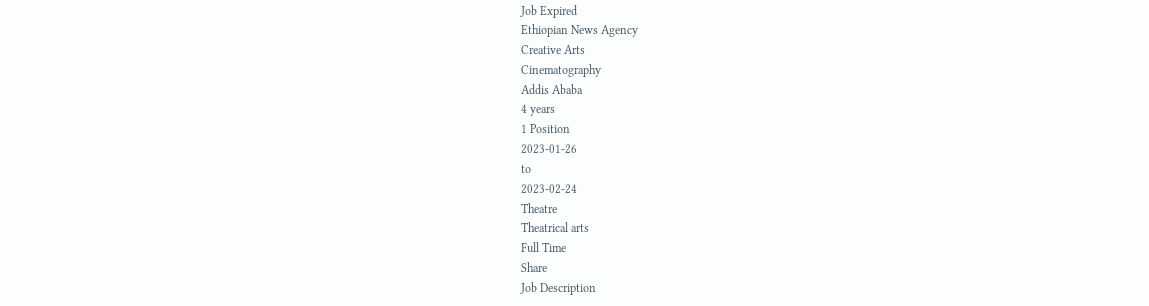Job Expired
Ethiopian News Agency
Creative Arts
Cinematography
Addis Ababa
4 years
1 Position
2023-01-26
to
2023-02-24
Theatre
Theatrical arts
Full Time
Share
Job Description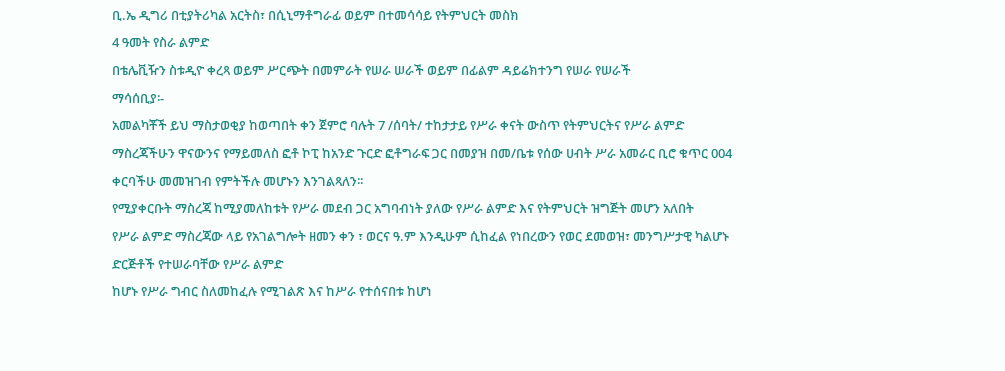ቢ.ኤ ዲግሪ በቲያትሪካል አርትስ፣ በሲኒማቶግራፊ ወይም በተመሳሳይ የትምህርት መስክ
4 ዓመት የስራ ልምድ
በቴሌቪዥን ስቱዲዮ ቀረጻ ወይም ሥርጭት በመምራት የሠራ ሠራች ወይም በፊልም ዳይሬክተንግ የሠራ የሠራች
ማሳሰቢያ፡-
አመልካቾች ይህ ማስታወቂያ ከወጣበት ቀን ጀምሮ ባሉት 7 /ሰባት/ ተከታታይ የሥራ ቀናት ውስጥ የትምህርትና የሥራ ልምድ ማስረጃችሁን ዋናውንና የማይመለስ ፎቶ ኮፒ ከአንድ ጉርድ ፎቶግራፍ ጋር በመያዝ በመ/ቤቱ የሰው ሀብት ሥራ አመራር ቢሮ ቁጥር 004 ቀርባችሁ መመዝገብ የምትችሉ መሆኑን እንገልጻለን፡፡
የሚያቀርቡት ማስረጃ ከሚያመለከቱት የሥራ መደብ ጋር አግባብነት ያለው የሥራ ልምድ እና የትምህርት ዝግጅት መሆን አለበት
የሥራ ልምድ ማስረጃው ላይ የአገልግሎት ዘመን ቀን ፣ ወርና ዓ.ም እንዲሁም ሲከፈል የነበረውን የወር ደመወዝ፣ መንግሥታዊ ካልሆኑ ድርጅቶች የተሠራባቸው የሥራ ልምድ
ከሆኑ የሥራ ግብር ስለመከፈሉ የሚገልጽ እና ከሥራ የተሰናበቱ ከሆነ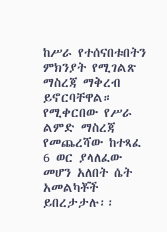ከሥራ የተሰናበቱበትን ምክንያት የሚገልጽ ማስረጃ ማቅረብ ይኖርባቸዋል።
የሚቀርበው የሥራ ልምድ ማስረጃ የመጨረሻው ከተጻፈ 6 ወር ያላለፈው መሆን አለበት ሴት አመልካቾች ይበረታታሉ፡፡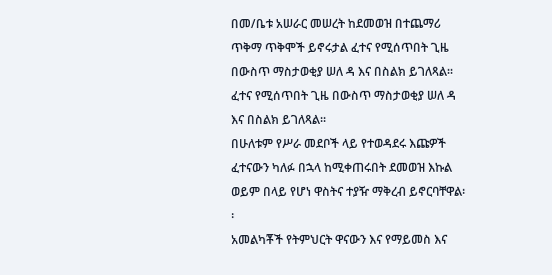በመ/ቤቱ አሠራር መሠረት ከደመወዝ በተጨማሪ ጥቅማ ጥቅሞች ይኖሩታል ፈተና የሚሰጥበት ጊዜ በውስጥ ማስታወቂያ ሠለ ዳ እና በስልክ ይገለጻል፡፡
ፈተና የሚሰጥበት ጊዜ በውስጥ ማስታወቂያ ሠለ ዳ እና በስልክ ይገለጻል፡፡
በሁለቱም የሥራ መደቦች ላይ የተወዳደሩ እጩዎች ፈተናውን ካለፉ በኋላ ከሚቀጠሩበት ደመወዝ እኩል ወይም በላይ የሆነ ዋስትና ተያዥ ማቅረብ ይኖርባቸዋል፡፡
አመልካቾች የትምህርት ዋናውን እና የማይመስ እና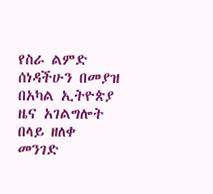የስራ ልምድ ሰነዳችሁን በመያዝ በአካል ኢትዮጵያ ዜና አገልግሎት በላይ ዘለቀ መንገድ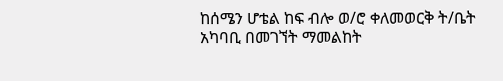ከሰሜን ሆቴል ከፍ ብሎ ወ/ሮ ቀለመወርቅ ት/ቤት አካባቢ በመገኘት ማመልከት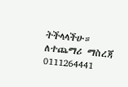ትችላላችሁ። ለተጨማሪ ማስረጃ 0111264441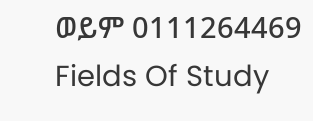ወይም 0111264469
Fields Of Study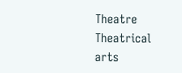Theatre
Theatrical arts